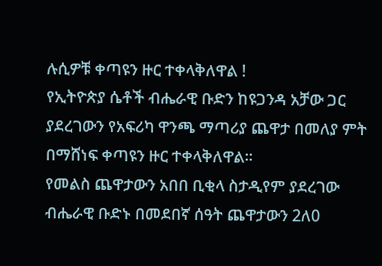ሉሲዎቹ ቀጣዩን ዙር ተቀላቅለዋል !
የኢትዮጵያ ሴቶች ብሔራዊ ቡድን ከዩጋንዳ አቻው ጋር ያደረገውን የአፍሪካ ዋንጫ ማጣሪያ ጨዋታ በመለያ ምት በማሸነፍ ቀጣዩን ዙር ተቀላቅለዋል።
የመልስ ጨዋታውን አበበ ቢቂላ ስታዲየም ያደረገው ብሔራዊ ቡድኑ በመደበኛ ሰዓት ጨዋታውን 2ለ0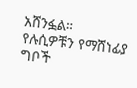አሸንፏል።
የሉሲዎቹን የማሸነፊያ ግቦች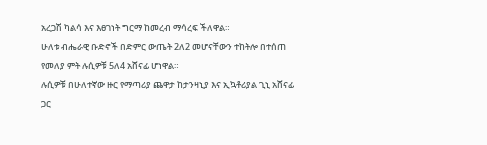አረጋሽ ካልሳ እና እፀገነት ግርማ ከመረብ ማሳረፍ ችለዋል።
ሁለቱ ብሔራዊ ቡድኖች በድምር ውጤት 2ለ2 መሆናቸውን ተከትሎ በተሰጠ የመለያ ምት ሉሲዎቹ 5ለ4 አሸናፊ ሆነዋል።
ሉሲዎቹ በሁለተኛው ዙር የማጣሪያ ጨዋታ ከታንዛኒያ እና ኢኳቶሪያል ጊኒ አሸናፊ ጋር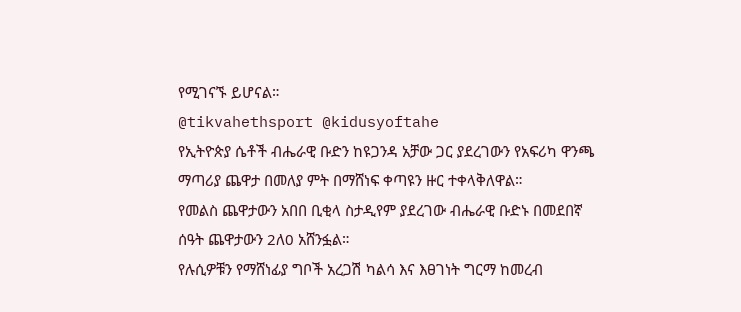የሚገናኙ ይሆናል።
@tikvahethsport @kidusyoftahe
የኢትዮጵያ ሴቶች ብሔራዊ ቡድን ከዩጋንዳ አቻው ጋር ያደረገውን የአፍሪካ ዋንጫ ማጣሪያ ጨዋታ በመለያ ምት በማሸነፍ ቀጣዩን ዙር ተቀላቅለዋል።
የመልስ ጨዋታውን አበበ ቢቂላ ስታዲየም ያደረገው ብሔራዊ ቡድኑ በመደበኛ ሰዓት ጨዋታውን 2ለ0 አሸንፏል።
የሉሲዎቹን የማሸነፊያ ግቦች አረጋሽ ካልሳ እና እፀገነት ግርማ ከመረብ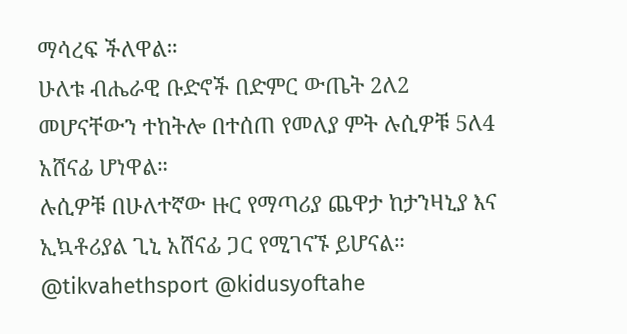ማሳረፍ ችለዋል።
ሁለቱ ብሔራዊ ቡድኖች በድምር ውጤት 2ለ2 መሆናቸውን ተከትሎ በተሰጠ የመለያ ምት ሉሲዎቹ 5ለ4 አሸናፊ ሆነዋል።
ሉሲዎቹ በሁለተኛው ዙር የማጣሪያ ጨዋታ ከታንዛኒያ እና ኢኳቶሪያል ጊኒ አሸናፊ ጋር የሚገናኙ ይሆናል።
@tikvahethsport @kidusyoftahe